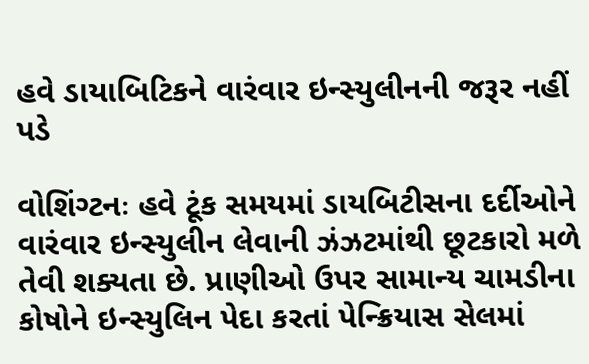હવે ડાયાબિટિકને વારંવાર ઇન્સ્યુલીનની જરૂર નહીં પડે

વોશિંગ્ટનઃ હવે ટૂંક સમયમાં ડાયબિટીસના દર્દીઓને વારંવાર ઇન્સ્યુલીન લેવાની ઝંઝટમાંથી છૂટકારો મળે તેવી શક્યતા છે. પ્રાણીઓ ઉપર સામાન્ય ચામડીના કોષોને ઇન્સ્યુલિન પેદા કરતાં પેન્ક્રિયાસ સેલમાં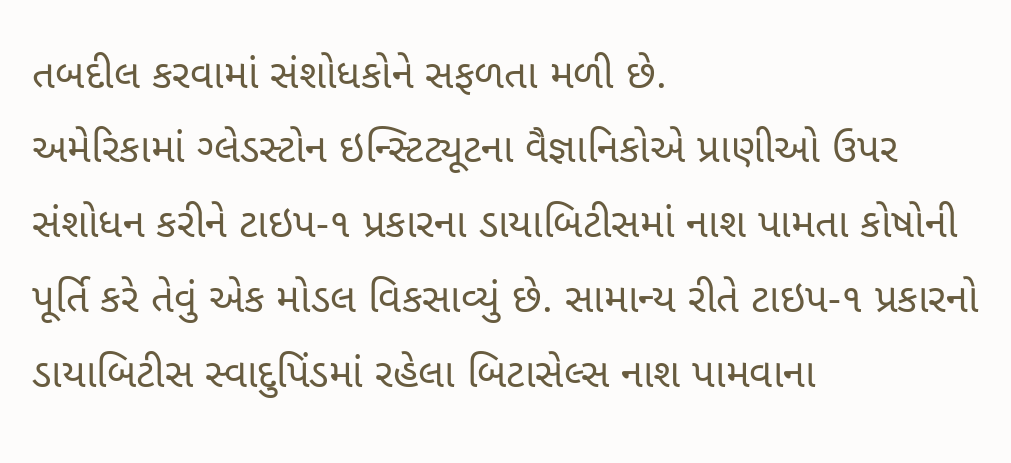તબદીલ કરવામાં સંશોધકોને સફળતા મળી છે.
અમેરિકામાં ગ્લેડસ્ટોન ઇન્સ્ટિટ્યૂટના વૈજ્ઞાનિકોએ પ્રાણીઓ ઉપર સંશોધન કરીને ટાઇપ-૧ પ્રકારના ડાયાબિટીસમાં નાશ પામતા કોષોની પૂર્તિ કરે તેવું એક મોડલ વિકસાવ્યું છે. સામાન્ય રીતે ટાઇપ-૧ પ્રકારનો ડાયાબિટીસ સ્વાદુપિંડમાં રહેલા બિટાસેલ્સ નાશ પામવાના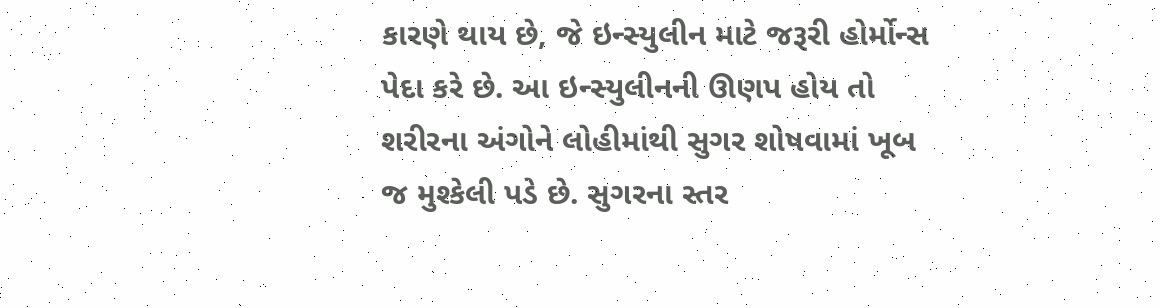કારણે થાય છે, જે ઇન્સ્યુલીન માટે જરૂરી હોર્મોન્સ પેદા કરે છે. આ ઇન્સ્યુલીનની ઊણપ હોય તો શરીરના અંગોને લોહીમાંથી સુગર શોષવામાં ખૂબ જ મુશ્કેલી પડે છે. સુગરના સ્તર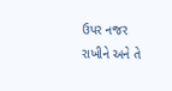ઉપર નજર રાખીને અને તે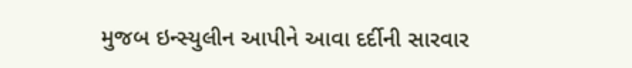મુજબ ઇન્સ્યુલીન આપીને આવા દર્દીની સારવાર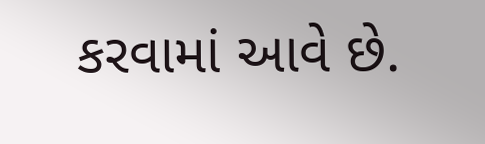કરવામાં આવે છે.